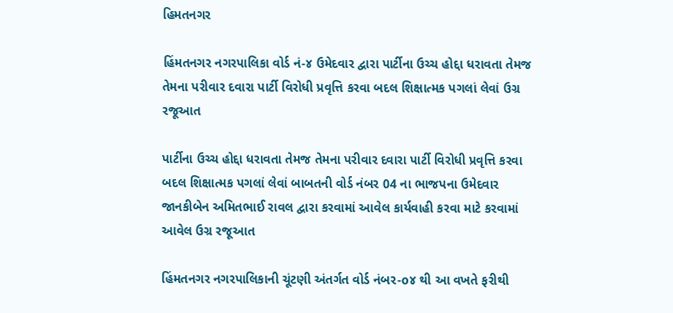હિમતનગર

હિંમતનગર નગરપાલિકા વોર્ડ નં-૪ ઉમેદવાર દ્વારા પાર્ટીના ઉચ્ચ હોદ્દા ધરાવતા તેમજ તેમના પરીવાર દવારા પાર્ટી વિરોધી પ્રવૃત્તિ કરવા બદલ શિક્ષાત્મક પગલાં લેવાં ઉગ્ર રજૂઆત

પાર્ટીના ઉચ્ચ હોદ્દા ધરાવતા તેમજ તેમના પરીવાર દવારા પાર્ટી વિરોધી પ્રવૃત્તિ કરવા બદલ શિક્ષાત્મક પગલાં લેવાં બાબતની વોર્ડ નંબર 04 ના ભાજપના ઉમેદવાર જાનકીબેન અમિતભાઈ રાવલ દ્વારા કરવામાં આવેલ કાર્યવાહી કરવા માટે કરવામાં આવેલ ઉગ્ર રજૂઆત

હિંમતનગર નગરપાલિકાની ચૂંટણી અંતર્ગત વોર્ડ નંબર-o૪ થી આ વખતે ફરીથી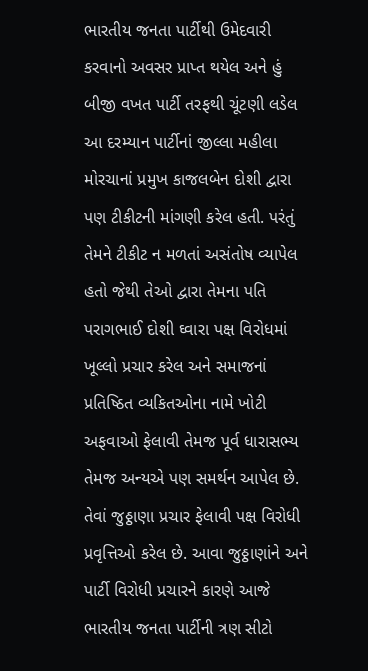ભારતીય જનતા પાર્ટીથી ઉમેદવારી કરવાનો અવસર પ્રાપ્ત થયેલ અને હું બીજી વખત પાર્ટી તરફથી ચૂંટણી લડેલ આ દરમ્યાન પાર્ટીનાં જીલ્લા મહીલા મોરચાનાં પ્રમુખ કાજલબેન દોશી દ્વારા પણ ટીકીટની માંગણી કરેલ હતી. પરંતું તેમને ટીકીટ ન મળતાં અસંતોષ વ્યાપેલ હતો જેથી તેઓ દ્વારા તેમના પતિ પરાગભાઈ દોશી ઘ્વારા પક્ષ વિરોધમાં ખૂલ્લો પ્રચાર કરેલ અને સમાજનાં પ્રતિષ્ઠિત વ્યકિતઓના નામે ખોટી અફવાઓ ફેલાવી તેમજ પૂર્વ ધારાસભ્ય તેમજ અન્યએ પણ સમર્થન આપેલ છે. તેવાં જુઠ્ઠાણા પ્રચાર ફેલાવી પક્ષ વિરોધી પ્રવૃત્તિઓ કરેલ છે. આવા જુઠ્ઠાણાંને અને પાર્ટી વિરોધી પ્રચારને કારણે આજે ભારતીય જનતા પાર્ટીની ત્રણ સીટો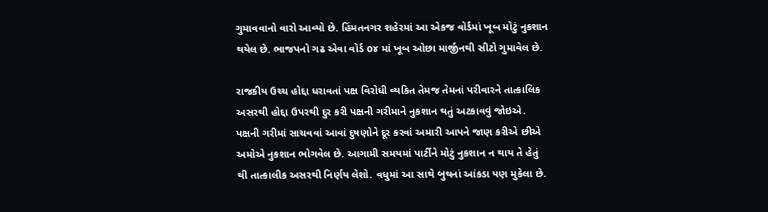ગુમાવવાનો વારો આવ્યો છે. હિંમતનગર શહેરમાં આ એકજ વોર્ડમાં ખૂબ મોટું નુકશાન થયેલ છે. ભાજપનો ગઢ એવા વોર્ડ o૪ માં ખૂબ ઓછા માર્જીનથી સીટો ગુમાવેલ છે.

રાજકીય ઉચ્ચ હોદ્દા ધરાવતાં પક્ષ વિરોધી વ્યકિત તેમજ તેમનાં પરીવારને તાત્કાલિક અસરથી હોદ્દા ઉપરથી દુર કરી પક્ષની ગરીમાને નુકશાન થતું અટકાવવું જોઇએ. પક્ષની ગરીમાં સાચવવાં આવાં દુષણોને દૂર કરવાં અમારી આપને જાણ કરીએ છીએ અમોએ નુકશાન ભોગવેલ છે. આગામી સમયમાં પાર્ટીને મોટું નુકશાન ન થાય તે હેતું થી તાત્કાલીક અસરથી નિર્ણય લેશો. વધુમાં આ સાથે બુથનાં આંકડા પણ મુકેલા છે.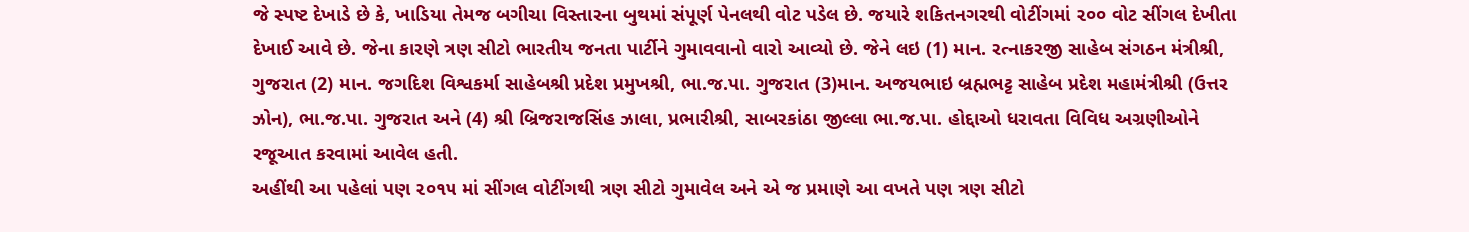જે સ્પષ્ટ દેખાડે છે કે, ખાડિયા તેમજ બગીચા વિસ્તારના બુથમાં સંપૂર્ણ પેનલથી વોટ પડેલ છે. જયારે શકિતનગરથી વોટીંગમાં ૨૦૦ વોટ સીંગલ દેખીતા દેખાઈ આવે છે. જેના કારણે ત્રણ સીટો ભારતીય જનતા પાર્ટીને ગુમાવવાનો વારો આવ્યો છે. જેને લઇ (1) માન. રત્નાકરજી સાહેબ સંગઠન મંત્રીશ્રી, ગુજરાત (2) માન. જગદિશ વિશ્વકર્મા સાહેબશ્રી પ્રદેશ પ્રમુખશ્રી, ભા.જ.પા. ગુજરાત (3)માન. અજયભાઇ બ્રહ્મભટ્ટ સાહેબ પ્રદેશ મહામંત્રીશ્રી (ઉત્તર ઝોન), ભા.જ.પા. ગુજરાત અને (4) શ્રી બ્રિજરાજસિંહ ઝાલા, પ્રભારીશ્રી, સાબરકાંઠા જીલ્લા ભા.જ.પા. હોદ્દાઓ ધરાવતા વિવિધ અગ્રણીઓને રજૂઆત કરવામાં આવેલ હતી.
અહીંથી આ પહેલાં પણ ૨૦૧૫ માં સીંગલ વોટીંગથી ત્રણ સીટો ગુમાવેલ અને એ જ પ્રમાણે આ વખતે પણ ત્રણ સીટો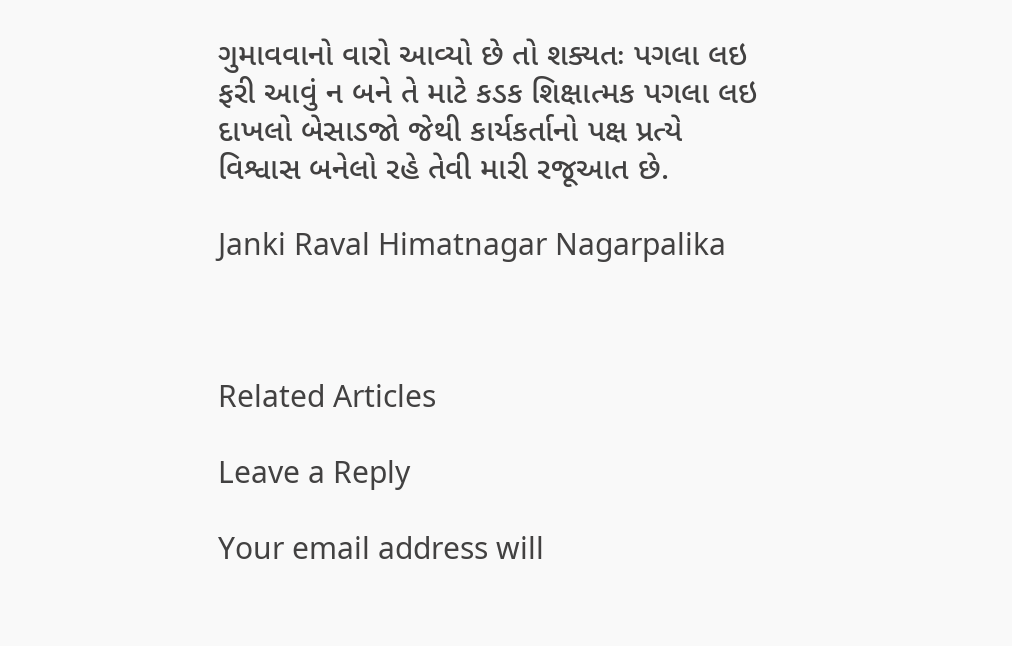ગુમાવવાનો વારો આવ્યો છે તો શક્યતઃ પગલા લઇ ફરી આવું ન બને તે માટે કડક શિક્ષાત્મક પગલા લઇ દાખલો બેસાડજો જેથી કાર્યકર્તાનો પક્ષ પ્રત્યે વિશ્વાસ બનેલો રહે તેવી મારી રજૂઆત છે.

Janki Raval Himatnagar Nagarpalika



Related Articles

Leave a Reply

Your email address will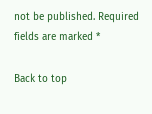not be published. Required fields are marked *

Back to top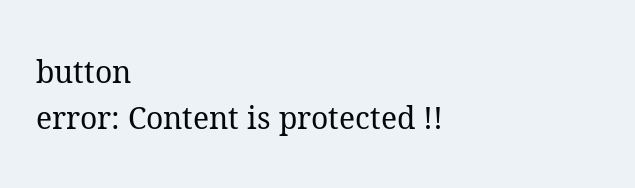button
error: Content is protected !!